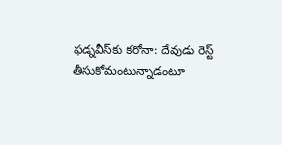ఫడ్నవీస్‌కు కరోనా: దేవుడు రెస్ట్ తీసుకోమంటున్నాడంటూ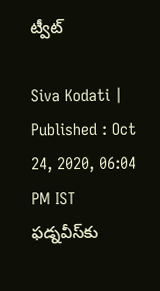ట్వీట్

Siva Kodati |
Published : Oct 24, 2020, 06:04 PM IST
ఫడ్నవీస్‌కు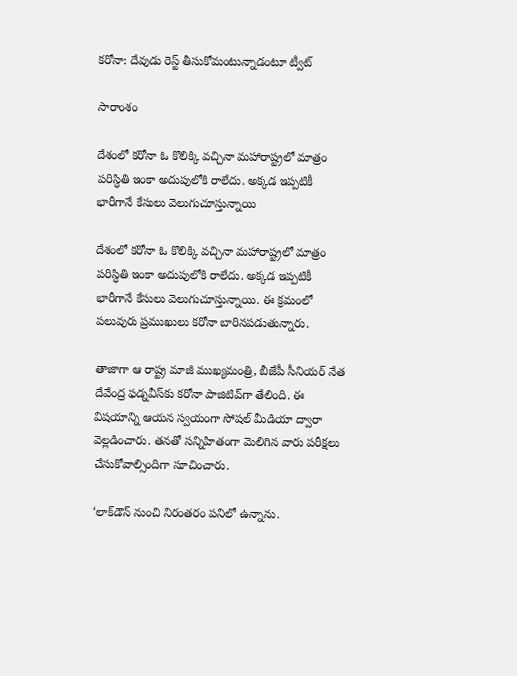కరోనా: దేవుడు రెస్ట్ తీసుకోమంటున్నాడంటూ ట్వీట్

సారాంశం

దేశంలో కరోనా ఓ కొలిక్కి వచ్చినా మహారాష్ట్రలో మాత్రం పరిస్ధితి ఇంకా అదుపులోకి రాలేదు. అక్కడ ఇప్పటికీ భారీగానే కేసులు వెలుగుచూస్తున్నాయి

దేశంలో కరోనా ఓ కొలిక్కి వచ్చినా మహారాష్ట్రలో మాత్రం పరిస్ధితి ఇంకా అదుపులోకి రాలేదు. అక్కడ ఇప్పటికీ భారీగానే కేసులు వెలుగుచూస్తున్నాయి. ఈ క్రమంలో పలువురు ప్రముఖులు కరోనా బారినపడుతున్నారు.

తాజాగా ఆ రాష్ట్ర మాజీ ముఖ్యమంత్రి, బీజేపీ సీనియర్ నేత దేవేంద్ర ఫడ్నవీస్‌కు కరోనా పాజిటివ్‌గా తేలింది. ఈ విషయాన్ని ఆయన స్వయంగా సోషల్ మీడియా ద్వారా వెల్లడించారు. తనతో సన్నిహితంగా మెలిగిన వారు పరీక్షలు చేసుకోవాల్సిందిగా సూచించారు.

‘లాక్‌డౌన్‌ నుంచి నిరంతరం పనిలో ఉన్నాను.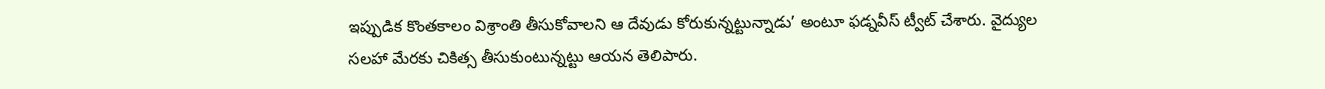ఇప్పుడిక కొంతకాలం విశ్రాంతి తీసుకోవాలని ఆ దేవుడు కోరుకున్నట్టున్నాడు’ అంటూ ఫడ్నవీస్ ట్వీట్ చేశారు. వైద్యుల సలహా మేరకు చికిత్స తీసుకుంటున్నట్టు ఆయన తెలిపారు.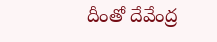దీంతో దేవేంద్ర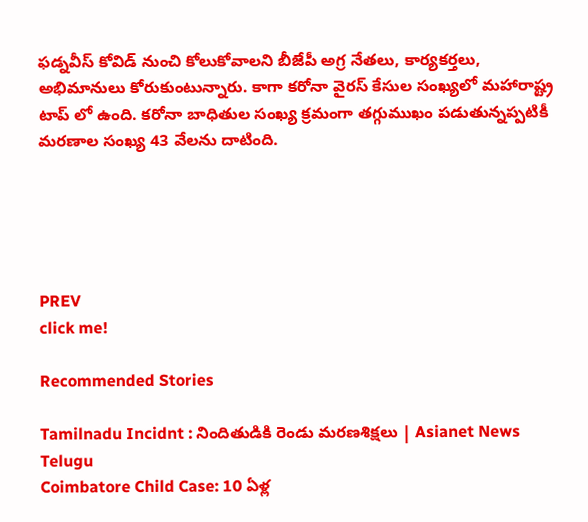ఫడ్నవీస్‌ కోవిడ్‌ నుంచి కోలుకోవాలని బీజేపీ అగ్ర నేతలు, కార్యకర్తలు, అభిమానులు కోరుకుంటున్నారు. కాగా కరోనా వైరస్ కేసుల సంఖ్యలో మహారాష్ట్ర టాప్ లో ఉంది. కరోనా బాధితుల సంఖ్య క్రమంగా తగ్గుముఖం పడుతున్నప్పటికీ మరణాల సంఖ్య 43 వేలను దాటింది.





PREV
click me!

Recommended Stories

Tamilnadu Incidnt : నిందితుడికి రెండు మరణశిక్షలు | Asianet News Telugu
Coimbatore Child Case: 10 ఏళ్ల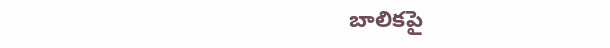బాలికపై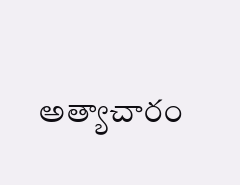అత్యాచారం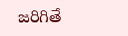జరిగితే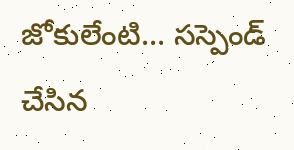జోకులేంటి... సస్పెండ్ చేసిన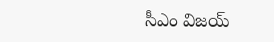సీఎం విజయ్